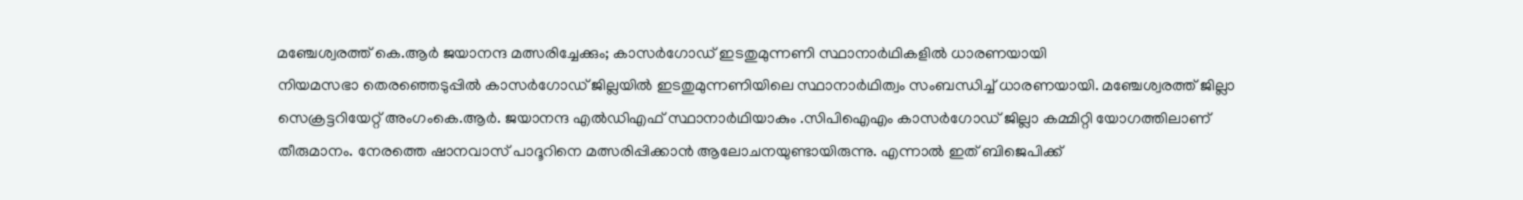മഞ്ചേശ്വരത്ത് കെ.ആർ ജയാനന്ദ മത്സരിച്ചേക്കും; കാസർഗോഡ് ഇടതുമുന്നണി സ്ഥാനാർഥികളിൽ ധാരണയായി
നിയമസഭാ തെരഞ്ഞെടുപ്പിൽ കാസർഗോഡ് ജില്ലയിൽ ഇടതുമുന്നണിയിലെ സ്ഥാനാർഥിത്വം സംബന്ധിച്ച് ധാരണയായി. മഞ്ചേശ്വരത്ത് ജില്ലാ സെക്രട്ടറിയേറ്റ് അംഗംകെ.ആർ. ജയാനന്ദ എൽഡിഎഫ് സ്ഥാനാർഥിയാകും .സിപിഐഎം കാസർഗോഡ് ജില്ലാ കമ്മിറ്റി യോഗത്തിലാണ് തീരുമാനം. നേരത്തെ ഷാനവാസ് പാദൂറിനെ മത്സരിപ്പിക്കാൻ ആലോചനയുണ്ടായിരുന്നു. എന്നാൽ ഇത് ബിജെപിക്ക്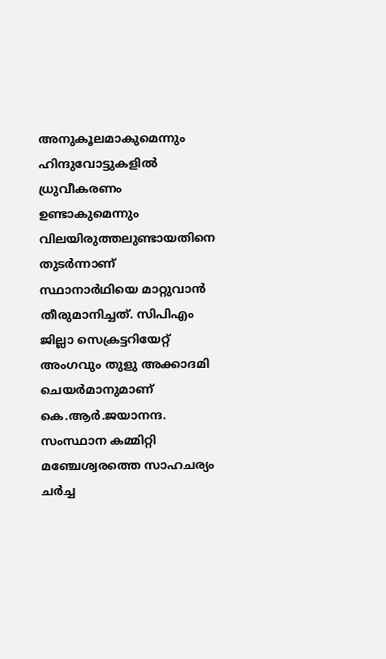അനുകൂലമാകുമെന്നും ഹിന്ദുവോട്ടുകളിൽ ധ്രുവീകരണം ഉണ്ടാകുമെന്നും വിലയിരുത്തലുണ്ടായതിനെ തുടർന്നാണ് സ്ഥാനാർഥിയെ മാറ്റുവാൻ തീരുമാനിച്ചത്. സിപിഎം ജില്ലാ സെക്രട്ടറിയേറ്റ് അംഗവും തുളു അക്കാദമി ചെയർമാനുമാണ് കെ.ആർ.ജയാനന്ദ.
സംസ്ഥാന കമ്മിറ്റി മഞ്ചേശ്വരത്തെ സാഹചര്യം ചർച്ച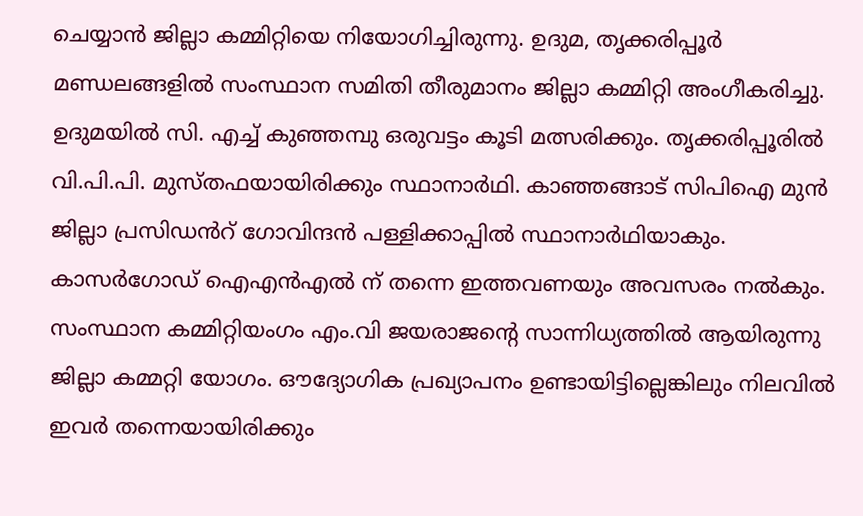ചെയ്യാൻ ജില്ലാ കമ്മിറ്റിയെ നിയോഗിച്ചിരുന്നു. ഉദുമ, തൃക്കരിപ്പൂർ മണ്ഡലങ്ങളിൽ സംസ്ഥാന സമിതി തീരുമാനം ജില്ലാ കമ്മിറ്റി അംഗീകരിച്ചു. ഉദുമയിൽ സി. എച്ച് കുഞ്ഞമ്പു ഒരുവട്ടം കൂടി മത്സരിക്കും. തൃക്കരിപ്പൂരിൽ വി.പി.പി. മുസ്തഫയായിരിക്കും സ്ഥാനാർഥി. കാഞ്ഞങ്ങാട് സിപിഐ മുൻ ജില്ലാ പ്രസിഡൻറ് ഗോവിന്ദൻ പള്ളിക്കാപ്പിൽ സ്ഥാനാർഥിയാകും. കാസർഗോഡ് ഐഎൻഎൽ ന് തന്നെ ഇത്തവണയും അവസരം നൽകും.
സംസ്ഥാന കമ്മിറ്റിയംഗം എം.വി ജയരാജന്റെ സാന്നിധ്യത്തിൽ ആയിരുന്നു ജില്ലാ കമ്മറ്റി യോഗം. ഔദ്യോഗിക പ്രഖ്യാപനം ഉണ്ടായിട്ടില്ലെങ്കിലും നിലവിൽ ഇവർ തന്നെയായിരിക്കും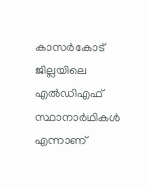കാസർകോട് ജില്ലയിലെ എൽഡിഎഫ് സ്ഥാനാർഥികൾ എന്നാണ്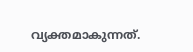വ്യക്തമാകുന്നത്.